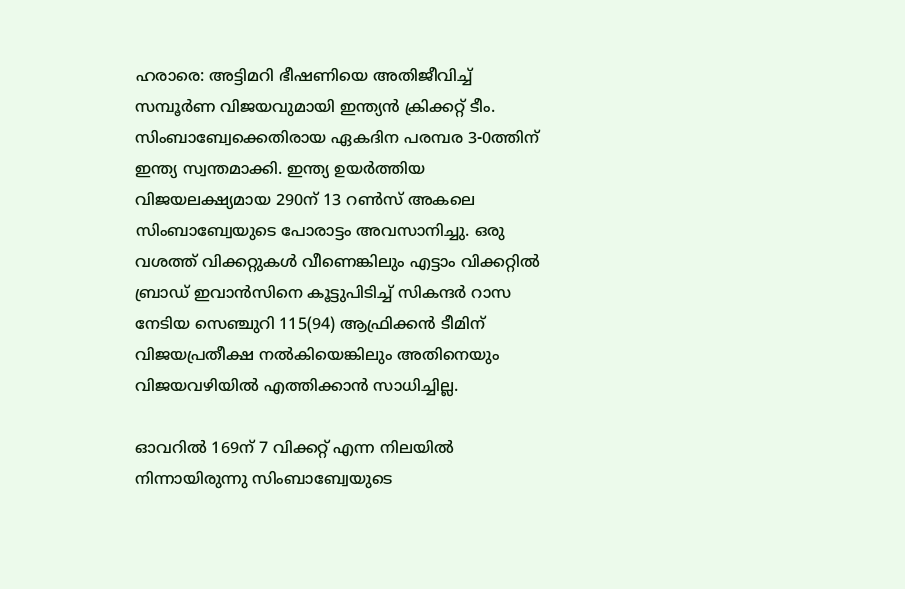ഹരാരെ: അട്ടിമറി ഭീഷണിയെ അതിജീവിച്ച് സമ്പൂർണ വിജയവുമായി ഇന്ത്യൻ ക്രിക്കറ്റ് ടീം. സിംബാബ്വേക്കെതിരായ ഏകദിന പരമ്പര 3-0ത്തിന് ഇന്ത്യ സ്വന്തമാക്കി. ഇന്ത്യ ഉയർത്തിയ വിജയലക്ഷ്യമായ 290ന് 13 റൺസ് അകലെ സിംബാബ്വേയുടെ പോരാട്ടം അവസാനിച്ചു. ഒരു വശത്ത് വിക്കറ്റുകൾ വീണെങ്കിലും എട്ടാം വിക്കറ്റിൽ ബ്രാഡ് ഇവാൻസിനെ കൂട്ടുപിടിച്ച് സികന്ദർ റാസ നേടിയ സെഞ്ചുറി 115(94) ആഫ്രിക്കൻ ടീമിന് വിജയപ്രതീക്ഷ നൽകിയെങ്കിലും അതിനെയും വിജയവഴിയിൽ എത്തിക്കാൻ സാധിച്ചില്ല.

ഓവറിൽ 169ന് 7 വിക്കറ്റ് എന്ന നിലയിൽ നിന്നായിരുന്നു സിംബാബ്വേയുടെ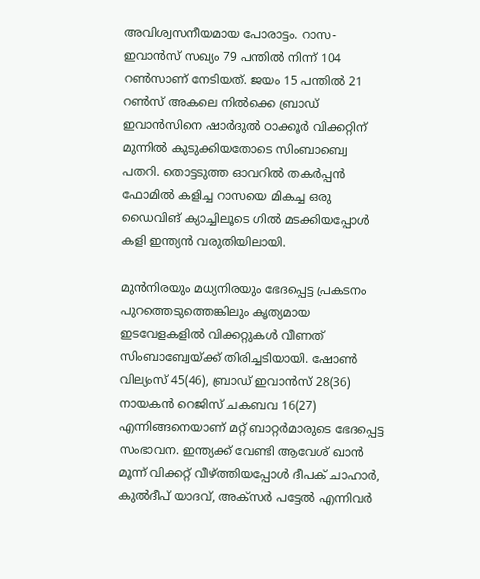അവിശ്വസനീയമായ പോരാട്ടം. റാസ-ഇവാൻസ് സഖ്യം 79 പന്തിൽ നിന്ന് 104 റൺസാണ് നേടിയത്. ജയം 15 പന്തിൽ 21 റൺസ് അകലെ നിൽക്കെ ബ്രാഡ് ഇവാൻസിനെ ഷാർദുൽ ഠാക്കൂർ വിക്കറ്റിന് മുന്നിൽ കുടുക്കിയതോടെ സിംബാബ്വെ പതറി. തൊട്ടടുത്ത ഓവറിൽ തകർപ്പൻ ഫോമിൽ കളിച്ച റാസയെ മികച്ച ഒരു ഡൈവിങ് ക്യാച്ചിലൂടെ ഗിൽ മടക്കിയപ്പോൾ കളി ഇന്ത്യൻ വരുതിയിലായി.

മുൻനിരയും മധ്യനിരയും ഭേദപ്പെട്ട പ്രകടനം പുറത്തെടുത്തെങ്കിലും കൃത്യമായ ഇടവേളകളിൽ വിക്കറ്റുകൾ വീണത് സിംബാബ്വേയ്ക്ക് തിരിച്ചടിയായി. ഷോൺ വില്യംസ് 45(46), ബ്രാഡ് ഇവാൻസ് 28(36) നായകൻ റെജിസ് ചകബവ 16(27) എന്നിങ്ങനെയാണ് മറ്റ് ബാറ്റർമാരുടെ ഭേദപ്പെട്ട സംഭാവന. ഇന്ത്യക്ക് വേണ്ടി ആവേശ് ഖാൻ മൂന്ന് വിക്കറ്റ് വീഴ്‌ത്തിയപ്പോൾ ദീപക് ചാഹാർ, കുൽദീപ് യാദവ്, അക്സർ പട്ടേൽ എന്നിവർ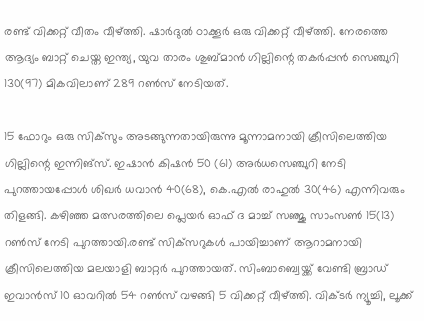രണ്ട് വിക്കറ്റ് വീതം വീഴ്‌ത്തി. ഷാർദുൽ ഠാക്കൂർ ഒരു വിക്കറ്റ് വീഴ്‌ത്തി. നേരത്തെ ആദ്യം ബാറ്റ് ചെയ്ത ഇന്ത്യ, യുവ താരം ശുബ്മാൻ ഗില്ലിന്റെ തകർപ്പൻ സെഞ്ചുറി 130(97) മികവിലാണ് 289 റൺസ് നേടിയത്.

15 ഫോറും ഒരു സിക്‌സും അടങ്ങുന്നതായിരുന്നു മൂന്നാമനായി ക്രീസിലെത്തിയ ഗില്ലിന്റെ ഇന്നിങ്‌സ്. ഇഷാൻ കിഷൻ 50 (61) അർധസെഞ്ചുറി നേടി പുറത്തായപ്പോൾ ശിഖർ ധവാൻ 40(68), കെ.എൽ രാഹുൽ 30(46) എന്നിവരും തിളങ്ങി. കഴിഞ്ഞ മത്സരത്തിലെ പ്ലെയർ ഓഫ് ദ മാച്ച് സഞ്ജു സാംസൺ 15(13) റൺസ് നേടി പുറത്തായി.രണ്ട് സിക്‌സറുകൾ പായിച്ചാണ് ആറാമനായി ക്രീസിലെത്തിയ മലയാളി ബാറ്റർ പുറത്തായത്. സിംബാബ്വെയ്ക്ക് വേണ്ടി ബ്രാഡ് ഇവാൻസ് 10 ഓവറിൽ 54 റൺസ് വഴങ്ങി 5 വിക്കറ്റ് വീഴ്‌ത്തി. വിക്ടർ ന്യൂച്ചി, ലൂക്ക്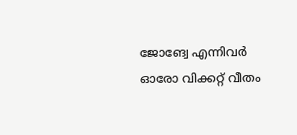ജോങ്വേ എന്നിവർ ഓരോ വിക്കറ്റ് വീതം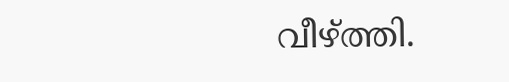വീഴ്‌ത്തി.